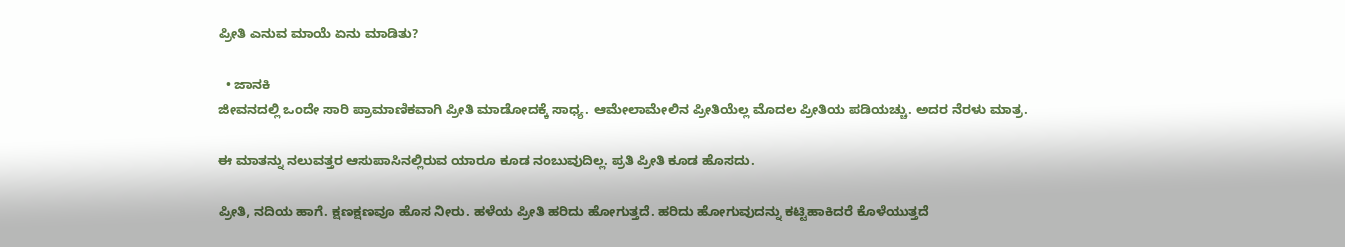ಪ್ರೀತಿ ಎನುವ ಮಾಯೆ ಏನು ಮಾಡಿತು?

  • ಜಾನಕಿ
ಜೀವನದಲ್ಲಿ ಒಂದೇ ಸಾರಿ ಪ್ರಾಮಾಣಿಕವಾಗಿ ಪ್ರೀತಿ ಮಾಡೋದಕ್ಕೆ ಸಾಧ್ಯ. ಆಮೇಲಾಮೇಲಿನ ಪ್ರೀತಿಯೆಲ್ಲ ಮೊದಲ ಪ್ರೀತಿಯ ಪಡಿಯಚ್ಚು. ಅದರ ನೆರಳು ಮಾತ್ರ.

ಈ ಮಾತನ್ನು ನಲುವತ್ತರ ಆಸುಪಾಸಿನಲ್ಲಿರುವ ಯಾರೂ ಕೂಡ ನಂಬುವುದಿಲ್ಲ. ಪ್ರತಿ ಪ್ರೀತಿ ಕೂಡ ಹೊಸದು.

ಪ್ರೀತಿ, ನದಿಯ ಹಾಗೆ. ಕ್ಷಣಕ್ಷಣವೂ ಹೊಸ ನೀರು. ಹಳೆಯ ಪ್ರೀತಿ ಹರಿದು ಹೋಗುತ್ತದೆ. ಹರಿದು ಹೋಗುವುದನ್ನು ಕಟ್ಟಿಹಾಕಿದರೆ ಕೊಳೆಯುತ್ತದೆ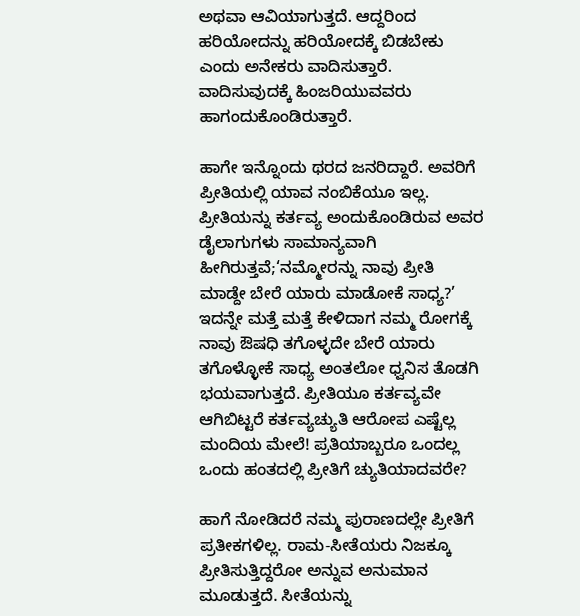ಅಥವಾ ಆವಿಯಾಗುತ್ತದೆ. ಆದ್ದರಿಂದ ಹರಿಯೋದನ್ನು ಹರಿಯೋದಕ್ಕೆ ಬಿಡಬೇಕು ಎಂದು ಅನೇಕರು ವಾದಿಸುತ್ತಾರೆ. ವಾದಿಸುವುದಕ್ಕೆ ಹಿಂಜರಿಯುವವರು ಹಾಗಂದುಕೊಂಡಿರುತ್ತಾರೆ.

ಹಾಗೇ ಇನ್ನೊಂದು ಥರದ ಜನರಿದ್ದಾರೆ. ಅವರಿಗೆ ಪ್ರೀತಿಯಲ್ಲಿ ಯಾವ ನಂಬಿಕೆಯೂ ಇಲ್ಲ. ಪ್ರೀತಿಯನ್ನು ಕರ್ತವ್ಯ ಅಂದುಕೊಂಡಿರುವ ಅವರ ಡೈಲಾಗುಗಳು ಸಾಮಾನ್ಯವಾಗಿ ಹೀಗಿರುತ್ತವೆ;‘ನಮ್ಮೋರನ್ನು ನಾವು ಪ್ರೀತಿ ಮಾಡ್ದೇ ಬೇರೆ ಯಾರು ಮಾಡೋಕೆ ಸಾಧ್ಯ?’ ಇದನ್ನೇ ಮತ್ತೆ ಮತ್ತೆ ಕೇಳಿದಾಗ ನಮ್ಮ ರೋಗಕ್ಕೆ ನಾವು ಔಷಧಿ ತಗೊಳ್ಳದೇ ಬೇರೆ ಯಾರು ತಗೊಳ್ಳೋಕೆ ಸಾಧ್ಯ ಅಂತಲೋ ಧ್ವನಿಸ ತೊಡಗಿ ಭಯವಾಗುತ್ತದೆ. ಪ್ರೀತಿಯೂ ಕರ್ತವ್ಯವೇ ಆಗಿಬಿಟ್ಟರೆ ಕರ್ತವ್ಯಚ್ಯುತಿ ಆರೋಪ ಎಷ್ಟೆಲ್ಲ ಮಂದಿಯ ಮೇಲೆ! ಪ್ರತಿಯಾಬ್ಬರೂ ಒಂದಲ್ಲ ಒಂದು ಹಂತದಲ್ಲಿ ಪ್ರೀತಿಗೆ ಚ್ಯುತಿಯಾದವರೇ?

ಹಾಗೆ ನೋಡಿದರೆ ನಮ್ಮ ಪುರಾಣದಲ್ಲೇ ಪ್ರೀತಿಗೆ ಪ್ರತೀಕಗಳಿಲ್ಲ. ರಾಮ-ಸೀತೆಯರು ನಿಜಕ್ಕೂ ಪ್ರೀತಿಸುತ್ತಿದ್ದರೋ ಅನ್ನುವ ಅನುಮಾನ ಮೂಡುತ್ತದೆ. ಸೀತೆಯನ್ನು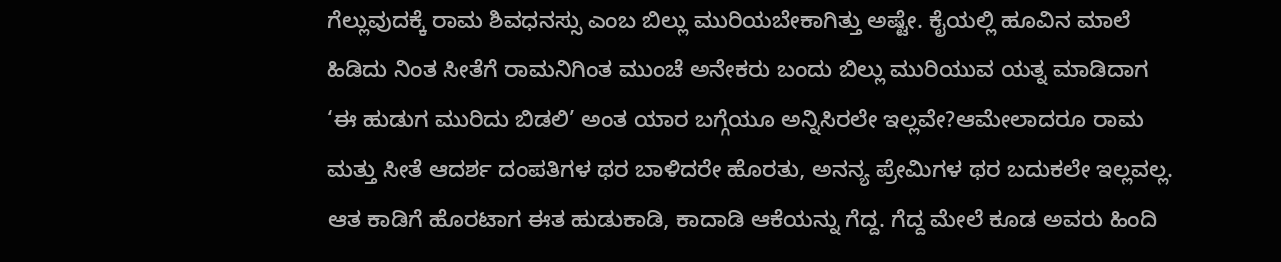ಗೆಲ್ಲುವುದಕ್ಕೆ ರಾಮ ಶಿವಧನಸ್ಸು ಎಂಬ ಬಿಲ್ಲು ಮುರಿಯಬೇಕಾಗಿತ್ತು ಅಷ್ಟೇ. ಕೈಯಲ್ಲಿ ಹೂವಿನ ಮಾಲೆ ಹಿಡಿದು ನಿಂತ ಸೀತೆಗೆ ರಾಮನಿಗಿಂತ ಮುಂಚೆ ಅನೇಕರು ಬಂದು ಬಿಲ್ಲು ಮುರಿಯುವ ಯತ್ನ ಮಾಡಿದಾಗ ‘ಈ ಹುಡುಗ ಮುರಿದು ಬಿಡಲಿ’ ಅಂತ ಯಾರ ಬಗ್ಗೆಯೂ ಅನ್ನಿಸಿರಲೇ ಇಲ್ಲವೇ?ಆಮೇಲಾದರೂ ರಾಮ ಮತ್ತು ಸೀತೆ ಆದರ್ಶ ದಂಪತಿಗಳ ಥರ ಬಾಳಿದರೇ ಹೊರತು, ಅನನ್ಯ ಪ್ರೇಮಿಗಳ ಥರ ಬದುಕಲೇ ಇಲ್ಲವಲ್ಲ. ಆತ ಕಾಡಿಗೆ ಹೊರಟಾಗ ಈತ ಹುಡುಕಾಡಿ, ಕಾದಾಡಿ ಆಕೆಯನ್ನು ಗೆದ್ದ. ಗೆದ್ದ ಮೇಲೆ ಕೂಡ ಅವರು ಹಿಂದಿ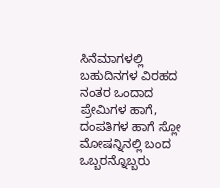ಸಿನೆಮಾಗಳಲ್ಲಿ ಬಹುದಿನಗಳ ವಿರಹದ ನಂತರ ಒಂದಾದ ಪ್ರೇಮಿಗಳ ಹಾಗೆ, ದಂಪತಿಗಳ ಹಾಗೆ ಸ್ಲೋ ಮೋಷನ್ನಿನಲ್ಲಿ ಬಂದ ಒಬ್ಬರನ್ನೊಬ್ಬರು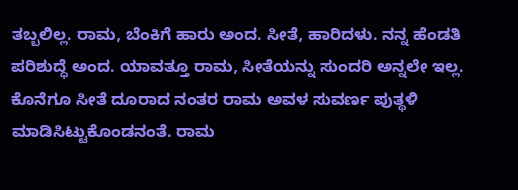ತಬ್ಬಲಿಲ್ಲ. ರಾಮ, ಬೆಂಕಿಗೆ ಹಾರು ಅಂದ. ಸೀತೆ, ಹಾರಿದಳು. ನನ್ನ ಹೆಂಡತಿ ಪರಿಶುದ್ಧೆ ಅಂದ. ಯಾವತ್ತೂ ರಾಮ, ಸೀತೆಯನ್ನು ಸುಂದರಿ ಅನ್ನಲೇ ಇಲ್ಲ. ಕೊನೆಗೂ ಸೀತೆ ದೂರಾದ ನಂತರ ರಾಮ ಅವಳ ಸುವರ್ಣ ಪುತ್ಥಳಿ ಮಾಡಿಸಿಟ್ಟುಕೊಂಡನಂತೆ. ರಾಮ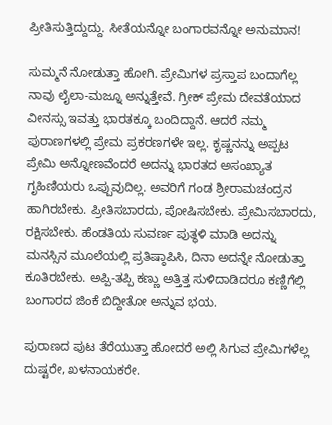ಪ್ರೀತಿಸುತ್ತಿದ್ದುದ್ದು. ಸೀತೆಯನ್ನೋ ಬಂಗಾರವನ್ನೋ ಅನುಮಾನ!

ಸುಮ್ಮನೆ ನೋಡುತ್ತಾ ಹೋಗಿ. ಪ್ರೇಮಿಗಳ ಪ್ರಸ್ತಾಪ ಬಂದಾಗೆಲ್ಲ ನಾವು ಲೈಲಾ-ಮಜ್ನೂ ಅನ್ನುತ್ತೇವೆ. ಗ್ರೀಕ್‌ ಪ್ರೇಮ ದೇವತೆಯಾದ ವೀನಸ್ಸು ಇವತ್ತು ಭಾರತಕ್ಕೂ ಬಂದಿದ್ದಾನೆ. ಆದರೆ ನಮ್ಮ ಪುರಾಣಗಳಲ್ಲಿ ಪ್ರೇಮ ಪ್ರಕರಣಗಳೇ ಇಲ್ಲ. ಕೃಷ್ಣನನ್ನು ಅಪ್ಪಟ ಪ್ರೇಮಿ ಅನ್ನೋಣವೆಂದರೆ ಅದನ್ನು ಭಾರತದ ಅಸಂಖ್ಯಾತ ಗೃಹಿಣಿಯರು ಒಪ್ಪುವುದಿಲ್ಲ. ಅವರಿಗೆ ಗಂಡ ಶ್ರೀರಾಮಚಂದ್ರನ ಹಾಗಿರಬೇಕು. ಪ್ರೀತಿಸಬಾರದು, ಪೋಷಿಸಬೇಕು. ಪ್ರೇಮಿಸಬಾರದು, ರಕ್ಷಿಸಬೇಕು. ಹೆಂಡತಿಯ ಸುವರ್ಣ ಪುತ್ಥಳಿ ಮಾಡಿ ಅದನ್ನು ಮನಸ್ಸಿನ ಮೂಲೆಯಲ್ಲಿ ಪ್ರತಿಷ್ಠಾಪಿಸಿ, ದಿನಾ ಅದನ್ನೇ ನೋಡುತ್ತಾ ಕೂತಿರಬೇಕು. ಅಪ್ಪಿ-ತಪ್ಪಿ ಕಣ್ಣು ಅತ್ತಿತ್ತ ಸುಳಿದಾಡಿದರೂ ಕಣ್ಣಿಗೆಲ್ಲಿ ಬಂಗಾರದ ಜಿಂಕೆ ಬಿದ್ದೀತೋ ಅನ್ನುವ ಭಯ.

ಪುರಾಣದ ಪುಟ ತೆರೆಯುತ್ತಾ ಹೋದರೆ ಅಲ್ಲಿ ಸಿಗುವ ಪ್ರೇಮಿಗಳೆಲ್ಲ ದುಷ್ಟರೇ, ಖಳನಾಯಕರೇ.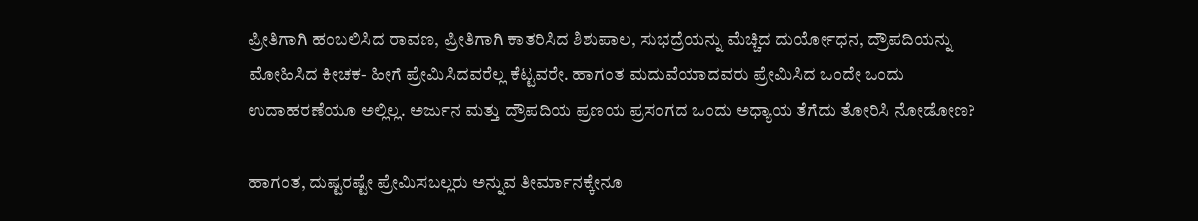ಪ್ರೀತಿಗಾಗಿ ಹಂಬಲಿಸಿದ ರಾವಣ, ಪ್ರೀತಿಗಾಗಿ ಕಾತರಿಸಿದ ಶಿಶುಪಾಲ, ಸುಭದ್ರೆಯನ್ನು ಮೆಚ್ಚಿದ ದುರ್ಯೋಧನ, ದ್ರೌಪದಿಯನ್ನು ಮೋಹಿಸಿದ ಕೀಚಕ- ಹೀಗೆ ಪ್ರೇಮಿಸಿದವರೆಲ್ಲ ಕೆಟ್ಟವರೇ. ಹಾಗಂತ ಮದುವೆಯಾದವರು ಪ್ರೇಮಿಸಿದ ಒಂದೇ ಒಂದು ಉದಾಹರಣೆಯೂ ಅಲ್ಲಿಲ್ಲ. ಅರ್ಜುನ ಮತ್ತು ದ್ರೌಪದಿಯ ಪ್ರಣಯ ಪ್ರಸಂಗದ ಒಂದು ಅಧ್ಯಾಯ ತೆಗೆದು ತೋರಿಸಿ ನೋಡೋಣ?

ಹಾಗಂತ, ದುಷ್ಟರಷ್ಟೇ ಪ್ರೇಮಿಸಬಲ್ಲರು ಅನ್ನುವ ತೀರ್ಮಾನಕ್ಕೇನೂ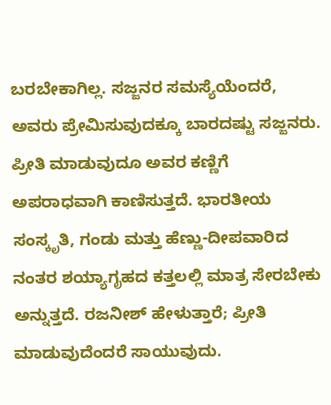ಬರಬೇಕಾಗಿಲ್ಲ. ಸಜ್ಜನರ ಸಮಸ್ಯೆಯೆಂದರೆ, ಅವರು ಪ್ರೇಮಿಸುವುದಕ್ಕೂ ಬಾರದಷ್ಟು ಸಜ್ಜನರು. ಪ್ರೀತಿ ಮಾಡುವುದೂ ಅವರ ಕಣ್ಣಿಗೆ ಅಪರಾಧವಾಗಿ ಕಾಣಿಸುತ್ತದೆ. ಭಾರತೀಯ ಸಂಸ್ಕೃತಿ, ಗಂಡು ಮತ್ತು ಹೆಣ್ಣು-ದೀಪವಾರಿದ ನಂತರ ಶಯ್ಯಾಗೃಹದ ಕತ್ತಲಲ್ಲಿ ಮಾತ್ರ ಸೇರಬೇಕು ಅನ್ನುತ್ತದೆ. ರಜನೀಶ್‌ ಹೇಳುತ್ತಾರೆ; ಪ್ರೀತಿ ಮಾಡುವುದೆಂದರೆ ಸಾಯುವುದು.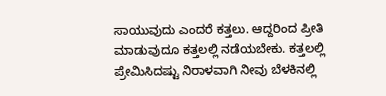ಸಾಯುವುದು ಎಂದರೆ ಕತ್ತಲು. ಆದ್ದರಿಂದ ಪ್ರೀತಿ ಮಾಡುವುದೂ ಕತ್ತಲಲ್ಲಿ ನಡೆಯಬೇಕು. ಕತ್ತಲಲ್ಲಿ ಪ್ರೇಮಿಸಿದಷ್ಟು ನಿರಾಳವಾಗಿ ನೀವು ಬೆಳಕಿನಲ್ಲಿ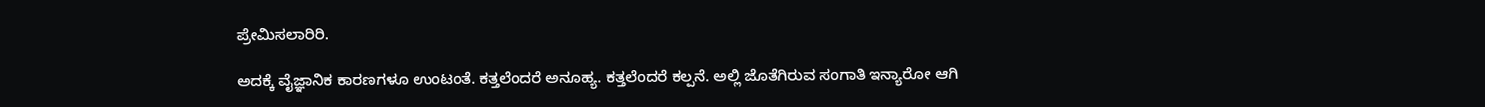ಪ್ರೇಮಿಸಲಾರಿರಿ.

ಅದಕ್ಕೆ ವೈಜ್ಞಾನಿಕ ಕಾರಣಗಳೂ ಉಂಟಂತೆ. ಕತ್ತಲೆಂದರೆ ಅನೂಹ್ಯ. ಕತ್ತಲೆಂದರೆ ಕಲ್ಪನೆ. ಅಲ್ಲಿ ಜೊತೆಗಿರುವ ಸಂಗಾತಿ ಇನ್ಯಾರೋ ಆಗಿ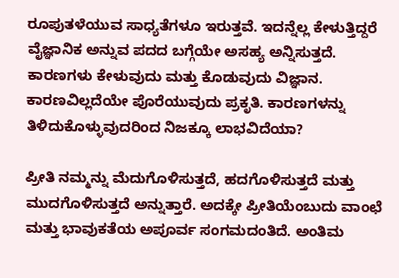ರೂಪುತಳೆಯುವ ಸಾಧ್ಯತೆಗಳೂ ಇರುತ್ತವೆ. ಇದನ್ನೆಲ್ಲ ಕೇಳುತ್ತಿದ್ದರೆ ವೈಜ್ಞಾನಿಕ ಅನ್ನುವ ಪದದ ಬಗ್ಗೆಯೇ ಅಸಹ್ಯ ಅನ್ನಿಸುತ್ತದೆ. ಕಾರಣಗಳು ಕೇಳುವುದು ಮತ್ತು ಕೊಡುವುದು ವಿಜ್ಞಾನ. ಕಾರಣವಿಲ್ಲದೆಯೇ ಪೊರೆಯುವುದು ಪ್ರಕೃತಿ. ಕಾರಣಗಳನ್ನು ತಿಳಿದುಕೊಳ್ಳುವುದರಿಂದ ನಿಜಕ್ಕೂ ಲಾಭವಿದೆಯಾ?

ಪ್ರೀತಿ ನಮ್ಮನ್ನು ಮೆದುಗೊಳಿಸುತ್ತದೆ, ಹದಗೊಳಿಸುತ್ತದೆ ಮತ್ತು ಮುದಗೊಳಿಸುತ್ತದೆ ಅನ್ನುತ್ತಾರೆ. ಅದಕ್ಕೇ ಪ್ರೀತಿಯೆಂಬುದು ವಾಂಛೆ ಮತ್ತು ಭಾವುಕತೆಯ ಅಪೂರ್ವ ಸಂಗಮದಂತಿದೆ. ಅಂತಿಮ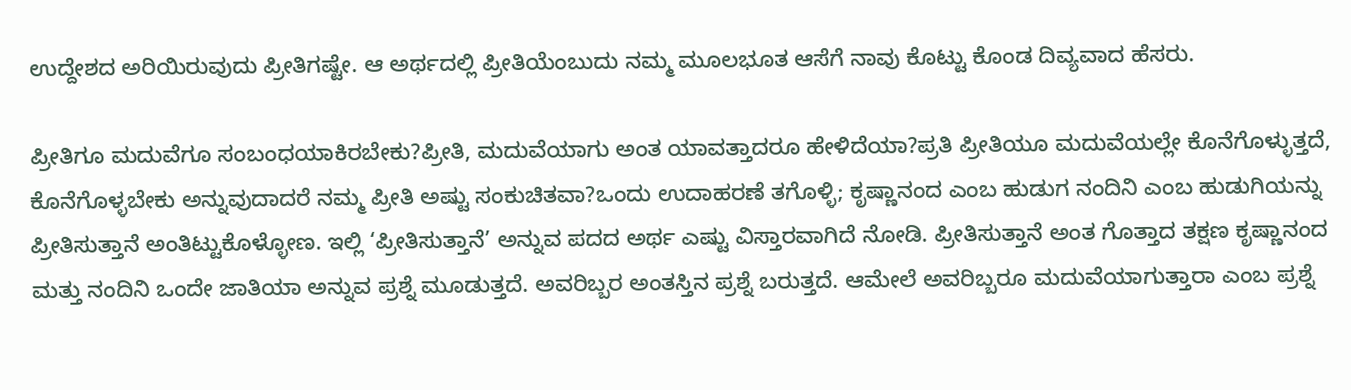ಉದ್ದೇಶದ ಅರಿಯಿರುವುದು ಪ್ರೀತಿಗಷ್ಟೇ. ಆ ಅರ್ಥದಲ್ಲಿ ಪ್ರೀತಿಯೆಂಬುದು ನಮ್ಮ ಮೂಲಭೂತ ಆಸೆಗೆ ನಾವು ಕೊಟ್ಟು ಕೊಂಡ ದಿವ್ಯವಾದ ಹೆಸರು.

ಪ್ರೀತಿಗೂ ಮದುವೆಗೂ ಸಂಬಂಧಯಾಕಿರಬೇಕು?ಪ್ರೀತಿ, ಮದುವೆಯಾಗು ಅಂತ ಯಾವತ್ತಾದರೂ ಹೇಳಿದೆಯಾ?ಪ್ರತಿ ಪ್ರೀತಿಯೂ ಮದುವೆಯಲ್ಲೇ ಕೊನೆಗೊಳ್ಳುತ್ತದೆ, ಕೊನೆಗೊಳ್ಳಬೇಕು ಅನ್ನುವುದಾದರೆ ನಮ್ಮ ಪ್ರೀತಿ ಅಷ್ಟು ಸಂಕುಚಿತವಾ?ಒಂದು ಉದಾಹರಣೆ ತಗೊಳ್ಳಿ; ಕೃಷ್ಣಾನಂದ ಎಂಬ ಹುಡುಗ ನಂದಿನಿ ಎಂಬ ಹುಡುಗಿಯನ್ನು ಪ್ರೀತಿಸುತ್ತಾನೆ ಅಂತಿಟ್ಟುಕೊಳ್ಳೋಣ. ಇಲ್ಲಿ ‘ಪ್ರೀತಿಸುತ್ತಾನೆ’ ಅನ್ನುವ ಪದದ ಅರ್ಥ ಎಷ್ಟು ವಿಸ್ತಾರವಾಗಿದೆ ನೋಡಿ. ಪ್ರೀತಿಸುತ್ತಾನೆ ಅಂತ ಗೊತ್ತಾದ ತಕ್ಷಣ ಕೃಷ್ಣಾನಂದ ಮತ್ತು ನಂದಿನಿ ಒಂದೇ ಜಾತಿಯಾ ಅನ್ನುವ ಪ್ರಶ್ನೆ ಮೂಡುತ್ತದೆ. ಅವರಿಬ್ಬರ ಅಂತಸ್ತಿನ ಪ್ರಶ್ನೆ ಬರುತ್ತದೆ. ಆಮೇಲೆ ಅವರಿಬ್ಬರೂ ಮದುವೆಯಾಗುತ್ತಾರಾ ಎಂಬ ಪ್ರಶ್ನೆ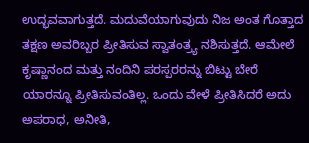ಉದ್ಭವವಾಗುತ್ತದೆ. ಮದುವೆಯಾಗುವುದು ನಿಜ ಅಂತ ಗೊತ್ತಾದ ತಕ್ಷಣ ಅವರಿಬ್ಬರ ಪ್ರೀತಿಸುವ ಸ್ವಾತಂತ್ರ್ಯ ನಶಿಸುತ್ತದೆ. ಆಮೇಲೆ ಕೃಷ್ಣಾನಂದ ಮತ್ತು ನಂದಿನಿ ಪರಸ್ಪರರನ್ನು ಬಿಟ್ಟು ಬೇರೆ ಯಾರನ್ನೂ ಪ್ರೀತಿಸುವಂತಿಲ್ಲ. ಒಂದು ವೇಳೆ ಪ್ರೀತಿಸಿದರೆ ಅದು ಅಪರಾಧ, ಅನೀತಿ,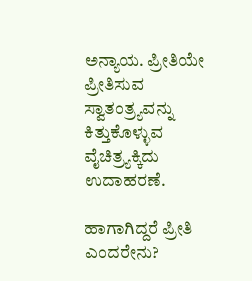ಅನ್ಯಾಯ. ಪ್ರೀತಿಯೇ ಪ್ರೀತಿಸುವ ಸ್ವಾತಂತ್ರ್ಯವನ್ನು ಕಿತ್ತುಕೊಳ್ಳುವ ವೈಚಿತ್ರ್ಯಕ್ಕಿದು ಉದಾಹರಣೆ.

ಹಾಗಾಗಿದ್ದರೆ ಪ್ರೀತಿ ಎಂದರೇನು?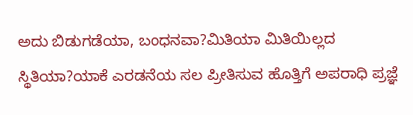ಅದು ಬಿಡುಗಡೆಯಾ, ಬಂಧನವಾ?ಮಿತಿಯಾ ಮಿತಿಯಿಲ್ಲದ ಸ್ಥಿತಿಯಾ?ಯಾಕೆ ಎರಡನೆಯ ಸಲ ಪ್ರೀತಿಸುವ ಹೊತ್ತಿಗೆ ಅಪರಾಧಿ ಪ್ರಜ್ಞೆ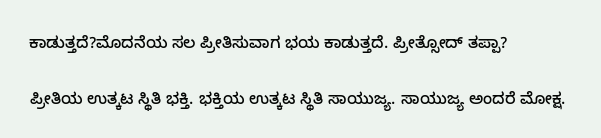ಕಾಡುತ್ತದೆ?ಮೊದನೆಯ ಸಲ ಪ್ರೀತಿಸುವಾಗ ಭಯ ಕಾಡುತ್ತದೆ. ಪ್ರೀತ್ಸೋದ್‌ ತಪ್ಪಾ?

ಪ್ರೀತಿಯ ಉತ್ಕಟ ಸ್ಥಿತಿ ಭಕ್ತಿ. ಭಕ್ತಿಯ ಉತ್ಕಟ ಸ್ಥಿತಿ ಸಾಯುಜ್ಯ. ಸಾಯುಜ್ಯ ಅಂದರೆ ಮೋಕ್ಷ.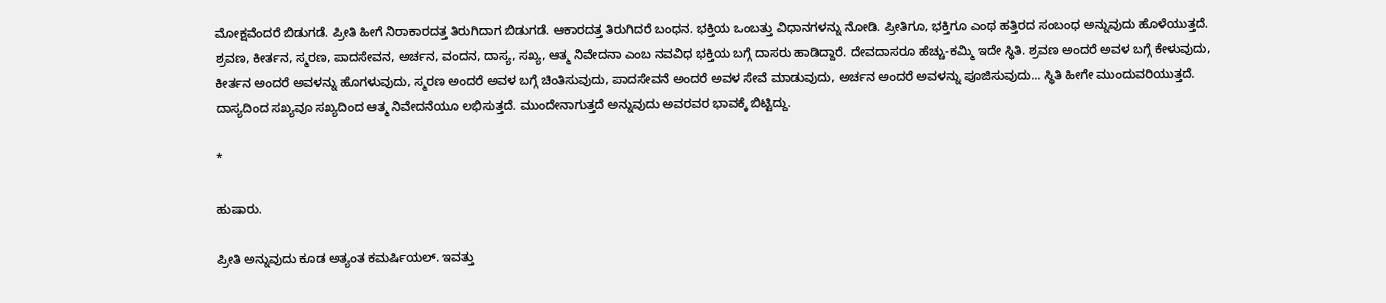ಮೋಕ್ಷವೆಂದರೆ ಬಿಡುಗಡೆ. ಪ್ರೀತಿ ಹೀಗೆ ನಿರಾಕಾರದತ್ತ ತಿರುಗಿದಾಗ ಬಿಡುಗಡೆ. ಆಕಾರದತ್ತ ತಿರುಗಿದರೆ ಬಂಧನ. ಭಕ್ತಿಯ ಒಂಬತ್ತು ವಿಧಾನಗಳನ್ನು ನೋಡಿ. ಪ್ರೀತಿಗೂ, ಭಕ್ತಿಗೂ ಎಂಥ ಹತ್ತಿರದ ಸಂಬಂಧ ಅನ್ನುವುದು ಹೊಳೆಯುತ್ತದೆ. ಶ್ರವಣ, ಕೀರ್ತನ, ಸ್ಮರಣ, ಪಾದಸೇವನ, ಅರ್ಚನ, ವಂದನ, ದಾಸ್ಯ, ಸಖ್ಯ, ಆತ್ಮ ನಿವೇದನಾ ಎಂಬ ನವವಿಧ ಭಕ್ತಿಯ ಬಗ್ಗೆ ದಾಸರು ಹಾಡಿದ್ದಾರೆ. ದೇವದಾಸರೂ ಹೆಚ್ಚು-ಕಮ್ಮಿ ಇದೇ ಸ್ಥಿತಿ. ಶ್ರವಣ ಅಂದರೆ ಅವಳ ಬಗ್ಗೆ ಕೇಳುವುದು, ಕೀರ್ತನ ಅಂದರೆ ಅವಳನ್ನು ಹೊಗಳುವುದು, ಸ್ಮರಣ ಅಂದರೆ ಅವಳ ಬಗ್ಗೆ ಚಿಂತಿಸುವುದು, ಪಾದಸೇವನೆ ಅಂದರೆ ಅವಳ ಸೇವೆ ಮಾಡುವುದು, ಅರ್ಚನ ಅಂದರೆ ಅವಳನ್ನು ಪೂಜಿಸುವುದು... ಸ್ಥಿತಿ ಹೀಗೇ ಮುಂದುವರಿಯುತ್ತದೆ. ದಾಸ್ಯದಿಂದ ಸಖ್ಯವೂ ಸಖ್ಯದಿಂದ ಆತ್ಮ ನಿವೇದನೆಯೂ ಲಭಿಸುತ್ತದೆ. ಮುಂದೇನಾಗುತ್ತದೆ ಅನ್ನುವುದು ಅವರವರ ಭಾವಕ್ಕೆ ಬಿಟ್ಟಿದ್ದು.

*

ಹುಷಾರು.

ಪ್ರೀತಿ ಅನ್ನುವುದು ಕೂಡ ಅತ್ಯಂತ ಕಮರ್ಷಿಯಲ್‌. ಇವತ್ತು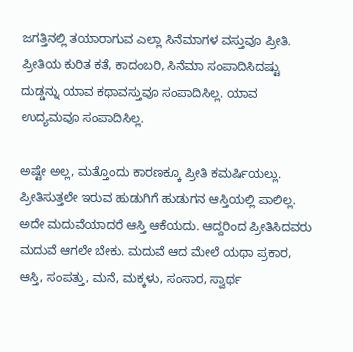ಜಗತ್ತಿನಲ್ಲಿ ತಯಾರಾಗುವ ಎಲ್ಲಾ ಸಿನೆಮಾಗಳ ವಸ್ತುವೂ ಪ್ರೀತಿ. ಪ್ರೀತಿಯ ಕುರಿತ ಕತೆ, ಕಾದಂಬರಿ, ಸಿನೆಮಾ ಸಂಪಾದಿಸಿದಷ್ಟು ದುಡ್ಡನ್ನು ಯಾವ ಕಥಾವಸ್ತುವೂ ಸಂಪಾದಿಸಿಲ್ಲ. ಯಾವ ಉದ್ಯಮವೂ ಸಂಪಾದಿಸಿಲ್ಲ.

ಅಷ್ಟೇ ಅಲ್ಲ, ಮತ್ತೊಂದು ಕಾರಣಕ್ಕೂ ಪ್ರೀತಿ ಕಮರ್ಷಿಯಲ್ಲು. ಪ್ರೀತಿಸುತ್ತಲೇ ಇರುವ ಹುಡುಗಿಗೆ ಹುಡುಗನ ಆಸ್ತಿಯಲ್ಲಿ ಪಾಲಿಲ್ಲ. ಅದೇ ಮದುವೆಯಾದರೆ ಆಸ್ತಿ ಆಕೆಯದು. ಆದ್ದರಿಂದ ಪ್ರೀತಿಸಿದವರು ಮದುವೆ ಆಗಲೇ ಬೇಕು. ಮದುವೆ ಆದ ಮೇಲೆ ಯಥಾ ಪ್ರಕಾರ, ಆಸ್ತಿ, ಸಂಪತ್ತು, ಮನೆ, ಮಕ್ಕಳು, ಸಂಸಾರ, ಸ್ವಾರ್ಥ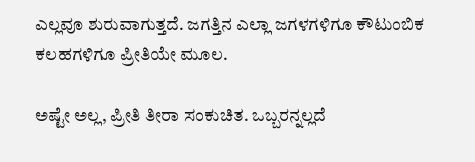ಎಲ್ಲವೂ ಶುರುವಾಗುತ್ತದೆ. ಜಗತ್ತಿನ ಎಲ್ಲಾ ಜಗಳಗಳಿಗೂ ಕೌಟುಂಬಿಕ ಕಲಹಗಳಿಗೂ ಪ್ರೀತಿಯೇ ಮೂಲ.

ಅಷ್ಟೇ ಅಲ್ಲ, ಪ್ರೀತಿ ತೀರಾ ಸಂಕುಚಿತ. ಒಬ್ಬರನ್ನಲ್ಲದೆ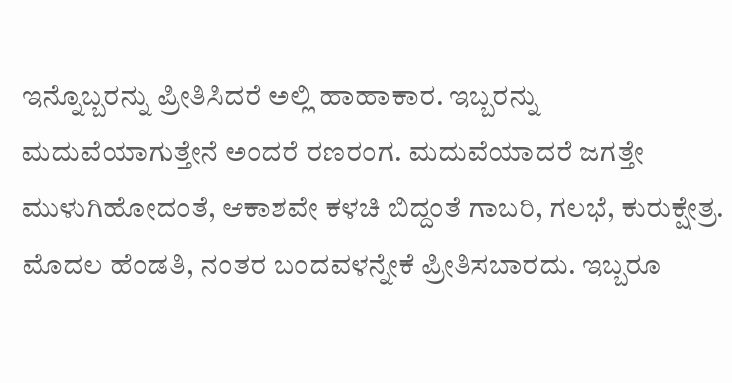ಇನ್ನೊಬ್ಬರನ್ನು ಪ್ರೀತಿಸಿದರೆ ಅಲ್ಲಿ ಹಾಹಾಕಾರ. ಇಬ್ಬರನ್ನು ಮದುವೆಯಾಗುತ್ತೇನೆ ಅಂದರೆ ರಣರಂಗ. ಮದುವೆಯಾದರೆ ಜಗತ್ತೇ ಮುಳುಗಿಹೋದಂತೆ, ಆಕಾಶವೇ ಕಳಚಿ ಬಿದ್ದಂತೆ ಗಾಬರಿ, ಗಲಭೆ, ಕುರುಕ್ಷೇತ್ರ. ಮೊದಲ ಹೆಂಡತಿ, ನಂತರ ಬಂದವಳನ್ನೇಕೆ ಪ್ರೀತಿಸಬಾರದು. ಇಬ್ಬರೂ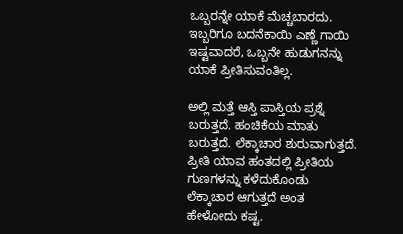ಒಬ್ಬರನ್ನೇ ಯಾಕೆ ಮೆಚ್ಚಬಾರದು. ಇಬ್ಬರಿಗೂ ಬದನೆಕಾಯಿ ಎಣ್ಣೆ ಗಾಯಿ ಇಷ್ಟವಾದರೆ, ಒಬ್ಬನೇ ಹುಡುಗನನ್ನು ಯಾಕೆ ಪ್ರೀತಿಸುವಂತಿಲ್ಲ.

ಅಲ್ಲಿ ಮತ್ತೆ ಆಸ್ತಿ ಪಾಸ್ತಿಯ ಪ್ರಶ್ನೆ ಬರುತ್ತದೆ. ಹಂಚಿಕೆಯ ಮಾತು ಬರುತ್ತದೆ. ಲೆಕ್ಕಾಚಾರ ಶುರುವಾಗುತ್ತದೆ. ಪ್ರೀತಿ ಯಾವ ಹಂತದಲ್ಲಿ ಪ್ರೀತಿಯ ಗುಣಗಳನ್ನು ಕಳೆದುಕೊಂಡು ಲೆಕ್ಕಾಚಾರ ಆಗುತ್ತದೆ ಅಂತ ಹೇಳೋದು ಕಷ್ಟ.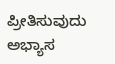ಪ್ರೀತಿಸುವುದು ಅಭ್ಯಾಸ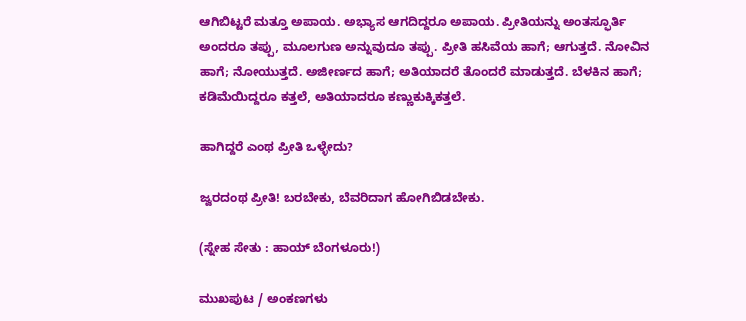ಆಗಿಬಿಟ್ಟರೆ ಮತ್ತೂ ಅಪಾಯ. ಅಭ್ಯಾಸ ಆಗದಿದ್ದರೂ ಅಪಾಯ. ಪ್ರೀತಿಯನ್ನು ಅಂತಸ್ಫೂರ್ತಿ ಅಂದರೂ ತಪ್ಪು, ಮೂಲಗುಣ ಅನ್ನುವುದೂ ತಪ್ಪು. ಪ್ರೀತಿ ಹಸಿವೆಯ ಹಾಗೆ; ಆಗುತ್ತದೆ. ನೋವಿನ ಹಾಗೆ; ನೋಯುತ್ತದೆ. ಅಜೀರ್ಣದ ಹಾಗೆ; ಅತಿಯಾದರೆ ತೊಂದರೆ ಮಾಡುತ್ತದೆ. ಬೆಳಕಿನ ಹಾಗೆ; ಕಡಿಮೆಯಿದ್ದರೂ ಕತ್ತಲೆ, ಅತಿಯಾದರೂ ಕಣ್ಣುಕುಕ್ಕಿಕತ್ತಲೆ.

ಹಾಗಿದ್ದರೆ ಎಂಥ ಪ್ರೀತಿ ಒಳ್ಳೇದು?

ಜ್ವರದಂಥ ಪ್ರೀತಿ! ಬರಬೇಕು, ಬೆವರಿದಾಗ ಹೋಗಿಬಿಡಬೇಕು.

(ಸ್ನೇಹ ಸೇತು : ಹಾಯ್‌ ಬೆಂಗಳೂರು!)

ಮುಖಪುಟ / ಅಂಕಣಗಳು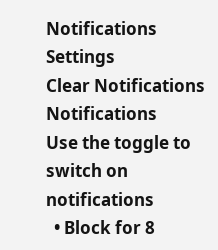Notifications
Settings
Clear Notifications
Notifications
Use the toggle to switch on notifications
  • Block for 8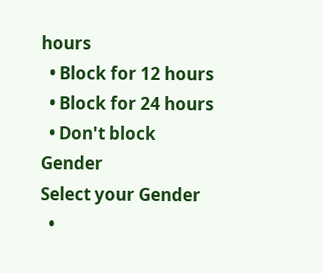hours
  • Block for 12 hours
  • Block for 24 hours
  • Don't block
Gender
Select your Gender
  •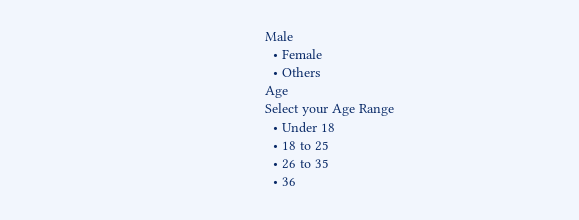Male
  • Female
  • Others
Age
Select your Age Range
  • Under 18
  • 18 to 25
  • 26 to 35
  • 36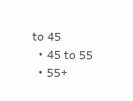to 45
  • 45 to 55
  • 55+